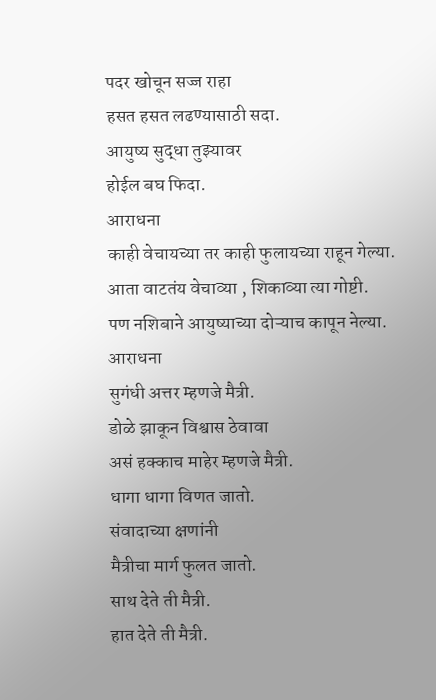पदर खोचून सज्ज राहा
हसत हसत लढण्यासाठी सदा.
आयुष्य सुद्धा तुझ्यावर
होईल बघ फिदा.
आराधना
काही वेचायच्या तर काही फुलायच्या राहून गेल्या.
आता वाटतंय वेचाव्या , शिकाव्या त्या गोष्टी.
पण नशिबाने आयुष्याच्या दोऱ्याच कापून नेल्या.
आराधना
सुगंधी अत्तर म्हणजे मैत्री.
डोळे झाकून विश्वास ठेवावा
असं हक्काच माहेर म्हणजे मैत्री.
धागा धागा विणत जातो.
संवादाच्या क्षणांनी
मैत्रीचा मार्ग फुलत जातो.
साथ देते ती मैत्री.
हात देते ती मैत्री.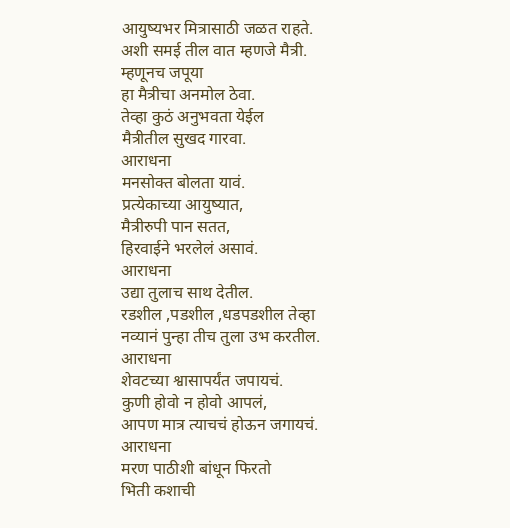आयुष्यभर मित्रासाठी जळत राहते.
अशी समई तील वात म्हणजे मैत्री.
म्हणूनच जपूया
हा मैत्रीचा अनमोल ठेवा.
तेव्हा कुठं अनुभवता येईल
मैत्रीतील सुखद गारवा.
आराधना
मनसोक्त बोलता यावं.
प्रत्येकाच्या आयुष्यात,
मैत्रीरुपी पान सतत,
हिरवाईने भरलेलं असावं.
आराधना
उद्या तुलाच साथ देतील.
रडशील ,पडशील ,धडपडशील तेव्हा
नव्यानं पुन्हा तीच तुला उभ करतील.
आराधना
शेवटच्या श्वासापर्यंत जपायचं.
कुणी होवो न होवो आपलं,
आपण मात्र त्याचचं होऊन जगायचं.
आराधना
मरण पाठीशी बांधून फिरतो
भिती कशाची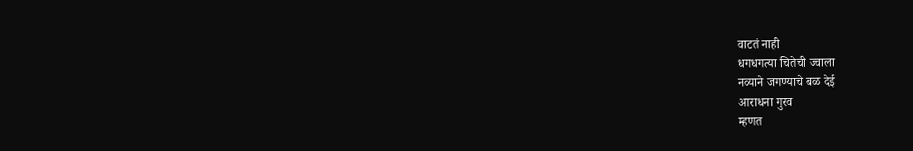वाटतं नाही
धगधगत्या चितेची ज्वाला
नव्याने जगण्याचे बळ देई
आराधना गुरव
म्हणत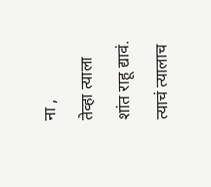ना ,
तेव्हा त्याला
शांत राहू द्यावं.
त्याचं त्यालाच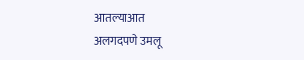आतल्याआत
अलगदपणे उमलू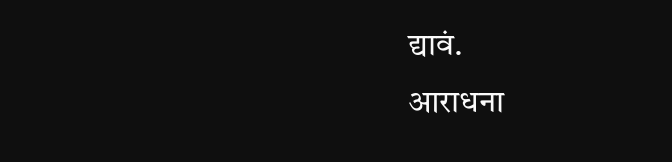द्यावं.
आराधना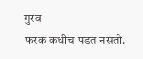गुरव
फरक कधीच पडत नसतो.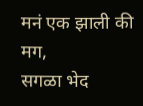मनं एक झाली की मग,
सगळा भेद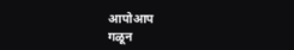आपोआप
गळून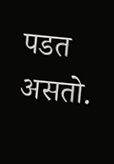पडत असतो.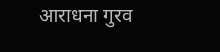आराधना गुरव